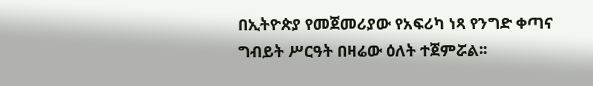በኢትዮጵያ የመጀመሪያው የአፍሪካ ነጻ የንግድ ቀጣና ግብይት ሥርዓት በዛሬው ዕለት ተጀምሯል፡፡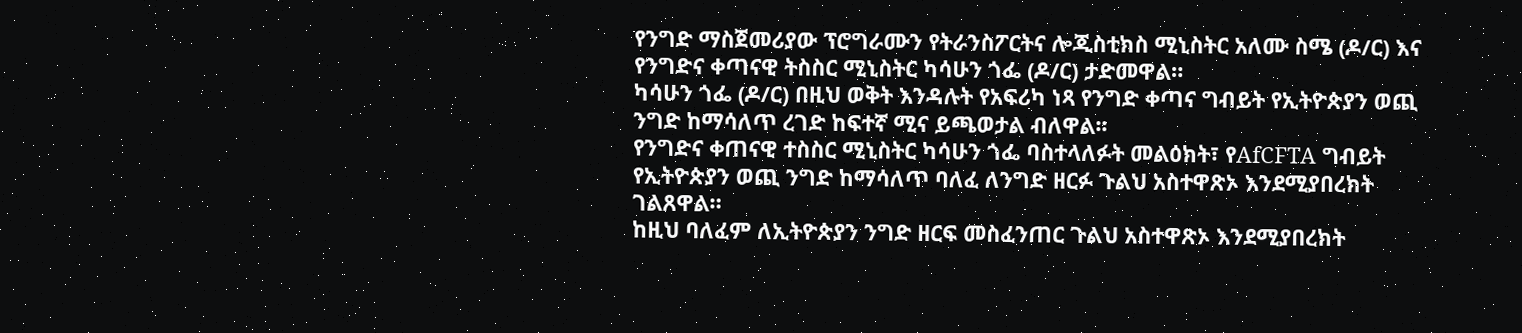የንግድ ማስጀመሪያው ፕሮግራሙን የትራንስፖርትና ሎጂስቲክስ ሚኒስትር አለሙ ስሜ (ዶ/ር) እና የንግድና ቀጣናዊ ትስስር ሚኒስትር ካሳሁን ጎፌ (ዶ/ር) ታድመዋል።
ካሳሁን ጎፌ (ዶ/ር) በዚህ ወቅት እንዳሉት የአፍሪካ ነጻ የንግድ ቀጣና ግብይት የኢትዮጵያን ወጪ ንግድ ከማሳለጥ ረገድ ከፍተኛ ሚና ይጫወታል ብለዋል፡፡
የንግድና ቀጠናዊ ተስስር ሚኒስትር ካሳሁን ጎፌ ባስተላለፉት መልዕክት፣ የAfCFTA ግብይት የኢትዮጵያን ወጪ ንግድ ከማሳለጥ ባለፈ ለንግድ ዘርፉ ጉልህ አስተዋጽኦ እንደሚያበረክት ገልጸዋል።
ከዚህ ባለፈም ለኢትዮጵያን ንግድ ዘርፍ መስፈንጠር ጉልህ አስተዋጽኦ እንደሚያበረክት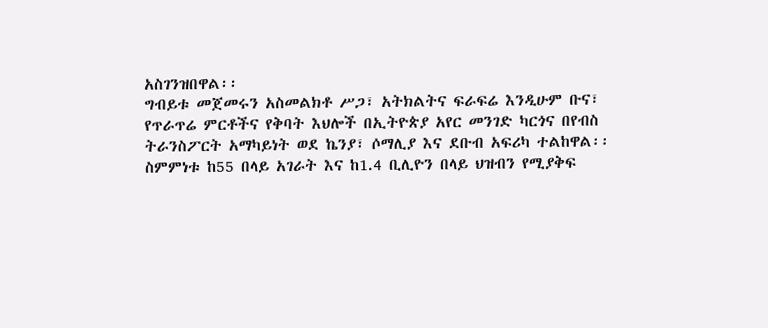አስገንዝበዋል፡፡
ግብይቱ መጀመሩን አስመልክቶ ሥጋ፣ አትክልትና ፍራፍሬ እንዲሁም ቡና፣ የጥራጥሬ ምርቶችና የቅባት እህሎች በኢትዮጵያ አየር መንገድ ካርጎና በየብስ ትራንስፖርት አማካይነት ወደ ኬንያ፣ ሶማሊያ እና ደቡብ አፍሪካ ተልከዋል፡፡
ስምምነቱ ከ55 በላይ አገራት እና ከ1.4 ቢሊዮን በላይ ህዝብን የሚያቅፍ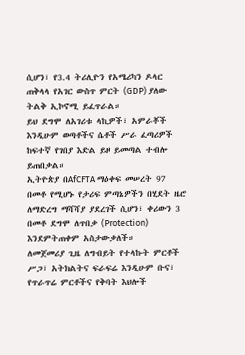ሲሆን፣ የ3.4 ትሪሊዮን የአሜሪካን ዶላር ጠቅላላ የአገር ውስጥ ምርት (GDP) ያለው ትልቅ ኢኮኖሚ ይፈጥራል።
ይህ ደግሞ ለአገሪቱ ላኪዎች፣ አምራቾች እንዲሁም ወጣቶችና ሴቶች ሥራ ፈጣሪዎች ከፍተኛ የገበያ እድል ይዞ ይመጣል ተብሎ ይጠበቃል።
ኢትዮጵያ በAfCFTA ማዕቀፍ መሠረት 97 በመቶ የሚሆኑ የታሪፍ ምጣኔዎችን በሂደት ዜሮ ለማድረግ ማሻሻያ ያደረገች ሲሆን፣ ቀሪውን 3 በመቶ ደግሞ ለጥበቃ (Protection) እንደምትጠቀም አስታውቃለች።
ለመጀመሪያ ጊዜ ለግብይት የተላኩት ምርቶች ሥጋ፣ አትክልትና ፍራፍሬ እንዲሁም ቡና፣ የጥራጥሬ ምርቶችና የቅባት እህሎች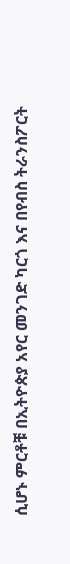ሲሆኑ ምርቶቹ በኢትዮጵያ አየር መንገድ ካርጎ እና በየብስ ትራንስፖርት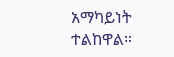አማካይነት ተልከዋል።